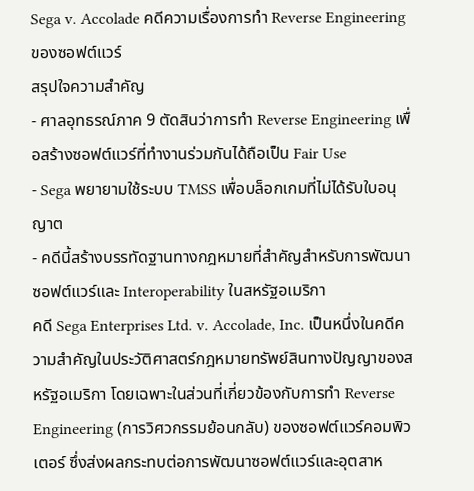Sega v. Accolade คดีความเรื่องการทำ Reverse Engineering ของซอฟต์แวร์
สรุปใจความสำคัญ
- ศาลอุทธรณ์ภาค 9 ตัดสินว่าการทำ Reverse Engineering เพื่อสร้างซอฟต์แวร์ที่ทำงานร่วมกันได้ถือเป็น Fair Use
- Sega พยายามใช้ระบบ TMSS เพื่อบล็อกเกมที่ไม่ได้รับใบอนุญาต
- คดีนี้สร้างบรรทัดฐานทางกฎหมายที่สำคัญสำหรับการพัฒนาซอฟต์แวร์และ Interoperability ในสหรัฐอเมริกา
คดี Sega Enterprises Ltd. v. Accolade, Inc. เป็นหนึ่งในคดีความสำคัญในประวัติศาสตร์กฎหมายทรัพย์สินทางปัญญาของสหรัฐอเมริกา โดยเฉพาะในส่วนที่เกี่ยวข้องกับการทำ Reverse Engineering (การวิศวกรรมย้อนกลับ) ของซอฟต์แวร์คอมพิวเตอร์ ซึ่งส่งผลกระทบต่อการพัฒนาซอฟต์แวร์และอุตสาห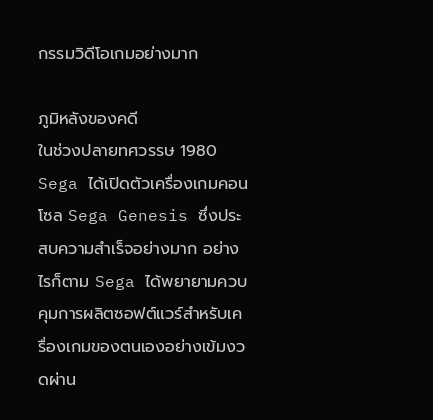กรรมวิดีโอเกมอย่างมาก

ภูมิหลังของคดี
ในช่วงปลายทศวรรษ 1980 Sega ได้เปิดตัวเครื่องเกมคอนโซล Sega Genesis ซึ่งประสบความสำเร็จอย่างมาก อย่างไรก็ตาม Sega ได้พยายามควบคุมการผลิตซอฟต์แวร์สำหรับเครื่องเกมของตนเองอย่างเข้มงวดผ่าน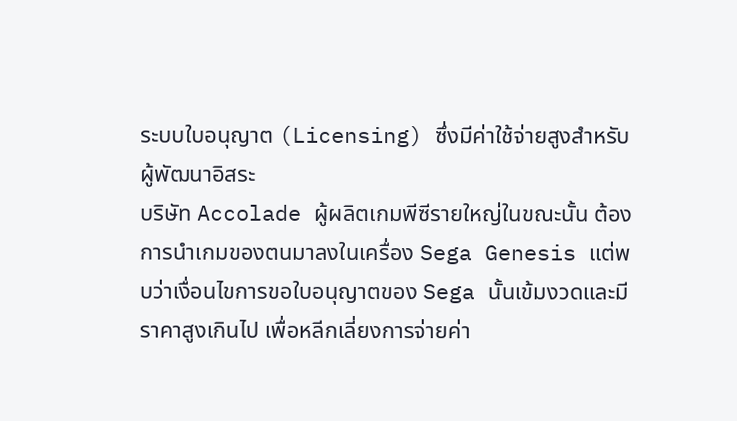ระบบใบอนุญาต (Licensing) ซึ่งมีค่าใช้จ่ายสูงสำหรับผู้พัฒนาอิสระ
บริษัท Accolade ผู้ผลิตเกมพีซีรายใหญ่ในขณะนั้น ต้องการนำเกมของตนมาลงในเครื่อง Sega Genesis แต่พบว่าเงื่อนไขการขอใบอนุญาตของ Sega นั้นเข้มงวดและมีราคาสูงเกินไป เพื่อหลีกเลี่ยงการจ่ายค่า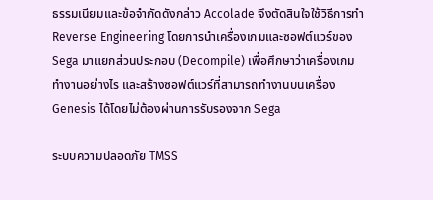ธรรมเนียมและข้อจำกัดดังกล่าว Accolade จึงตัดสินใจใช้วิธีการทำ Reverse Engineering โดยการนำเครื่องเกมและซอฟต์แวร์ของ Sega มาแยกส่วนประกอบ (Decompile) เพื่อศึกษาว่าเครื่องเกมทำงานอย่างไร และสร้างซอฟต์แวร์ที่สามารถทำงานบนเครื่อง Genesis ได้โดยไม่ต้องผ่านการรับรองจาก Sega

ระบบความปลอดภัย TMSS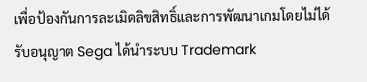เพื่อป้องกันการละเมิดลิขสิทธิ์และการพัฒนาเกมโดยไม่ได้รับอนุญาต Sega ได้นำระบบ Trademark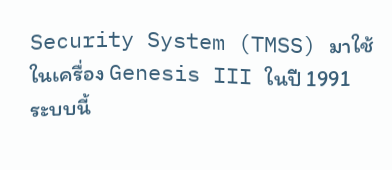Security System (TMSS) มาใช้ในเครื่อง Genesis III ในปี 1991 ระบบนี้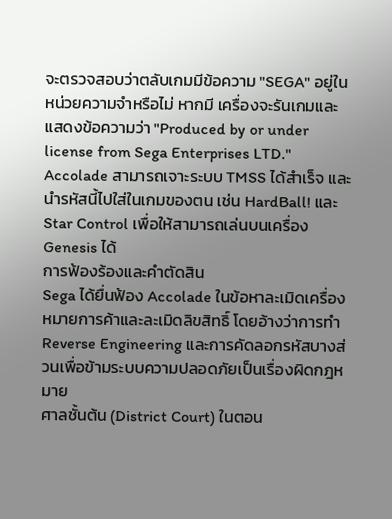จะตรวจสอบว่าตลับเกมมีข้อความ "SEGA" อยู่ในหน่วยความจำหรือไม่ หากมี เครื่องจะรันเกมและแสดงข้อความว่า "Produced by or under license from Sega Enterprises LTD."
Accolade สามารถเจาะระบบ TMSS ได้สำเร็จ และนำรหัสนี้ไปใส่ในเกมของตน เช่น HardBall! และ Star Control เพื่อให้สามารถเล่นบนเครื่อง Genesis ได้
การฟ้องร้องและคำตัดสิน
Sega ได้ยื่นฟ้อง Accolade ในข้อหาละเมิดเครื่องหมายการค้าและละเมิดลิขสิทธิ์ โดยอ้างว่าการทำ Reverse Engineering และการคัดลอกรหัสบางส่วนเพื่อข้ามระบบความปลอดภัยเป็นเรื่องผิดกฎหมาย
ศาลชั้นต้น (District Court) ในตอน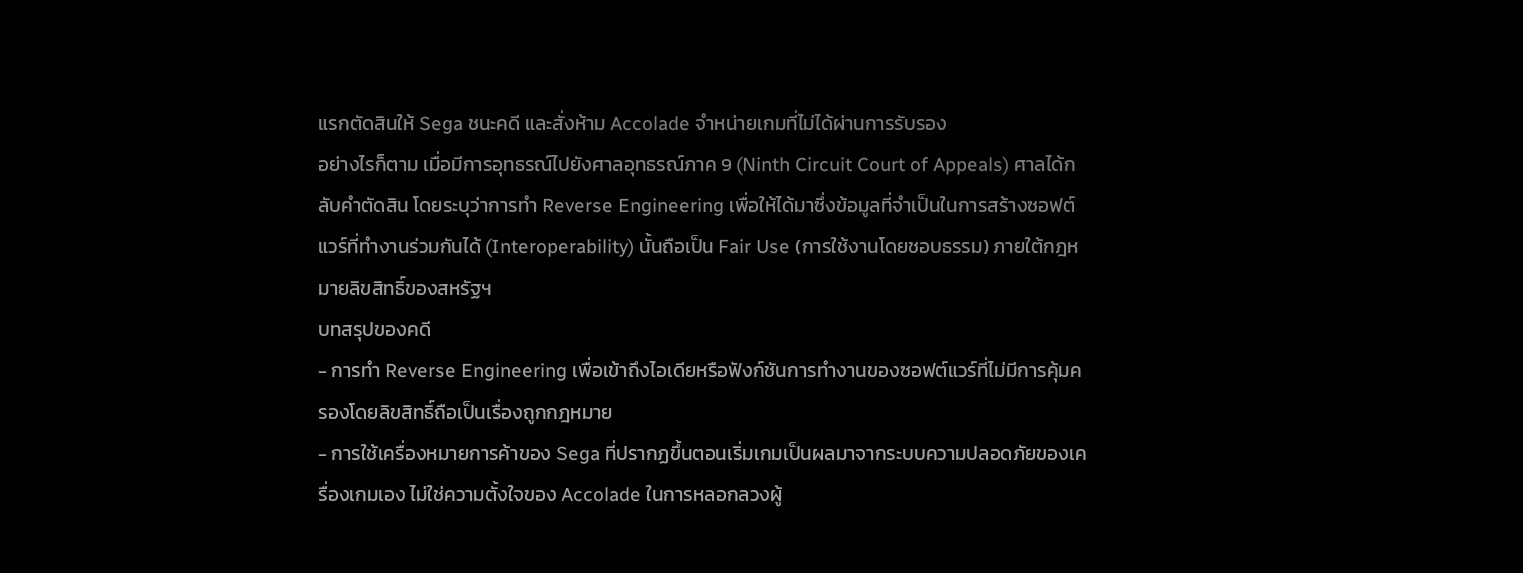แรกตัดสินให้ Sega ชนะคดี และสั่งห้าม Accolade จำหน่ายเกมที่ไม่ได้ผ่านการรับรอง
อย่างไรก็ตาม เมื่อมีการอุทธรณ์ไปยังศาลอุทธรณ์ภาค 9 (Ninth Circuit Court of Appeals) ศาลได้กลับคำตัดสิน โดยระบุว่าการทำ Reverse Engineering เพื่อให้ได้มาซึ่งข้อมูลที่จำเป็นในการสร้างซอฟต์แวร์ที่ทำงานร่วมกันได้ (Interoperability) นั้นถือเป็น Fair Use (การใช้งานโดยชอบธรรม) ภายใต้กฎหมายลิขสิทธิ์ของสหรัฐฯ
บทสรุปของคดี
- การทำ Reverse Engineering เพื่อเข้าถึงไอเดียหรือฟังก์ชันการทำงานของซอฟต์แวร์ที่ไม่มีการคุ้มครองโดยลิขสิทธิ์ถือเป็นเรื่องถูกกฎหมาย
- การใช้เครื่องหมายการค้าของ Sega ที่ปรากฏขึ้นตอนเริ่มเกมเป็นผลมาจากระบบความปลอดภัยของเครื่องเกมเอง ไม่ใช่ความตั้งใจของ Accolade ในการหลอกลวงผู้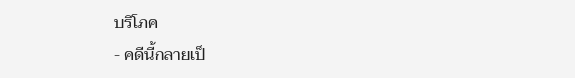บริโภค
- คดีนี้กลายเป็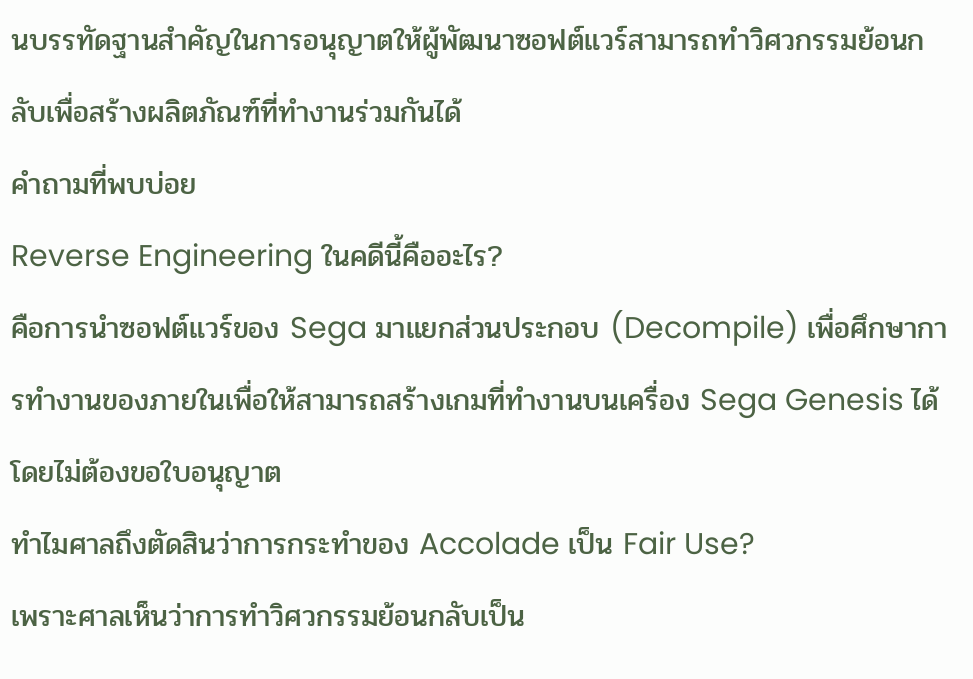นบรรทัดฐานสำคัญในการอนุญาตให้ผู้พัฒนาซอฟต์แวร์สามารถทำวิศวกรรมย้อนกลับเพื่อสร้างผลิตภัณฑ์ที่ทำงานร่วมกันได้
คำถามที่พบบ่อย
Reverse Engineering ในคดีนี้คืออะไร?
คือการนำซอฟต์แวร์ของ Sega มาแยกส่วนประกอบ (Decompile) เพื่อศึกษาการทำงานของภายในเพื่อให้สามารถสร้างเกมที่ทำงานบนเครื่อง Sega Genesis ได้โดยไม่ต้องขอใบอนุญาต
ทำไมศาลถึงตัดสินว่าการกระทำของ Accolade เป็น Fair Use?
เพราะศาลเห็นว่าการทำวิศวกรรมย้อนกลับเป็น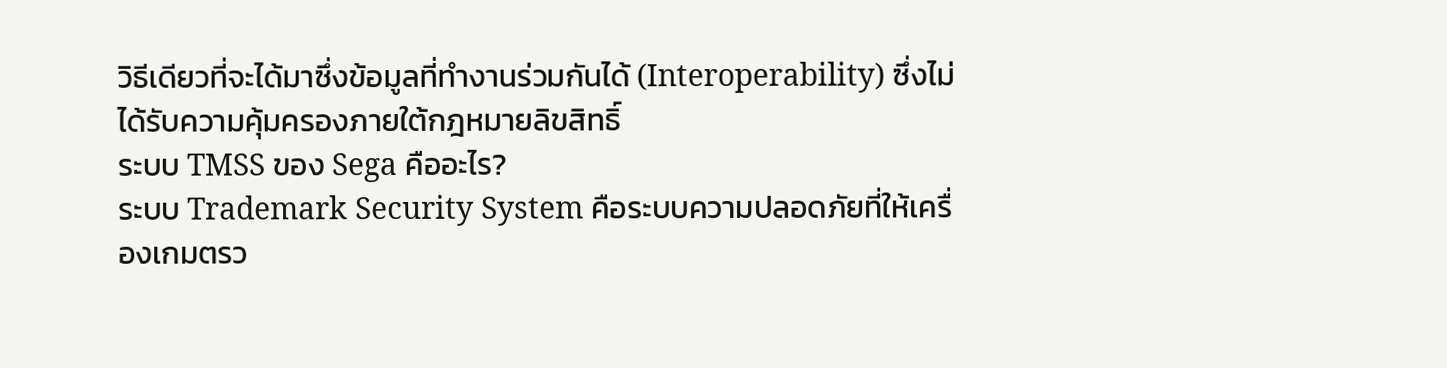วิธีเดียวที่จะได้มาซึ่งข้อมูลที่ทำงานร่วมกันได้ (Interoperability) ซึ่งไม่ได้รับความคุ้มครองภายใต้กฎหมายลิขสิทธิ์
ระบบ TMSS ของ Sega คืออะไร?
ระบบ Trademark Security System คือระบบความปลอดภัยที่ให้เครื่องเกมตรว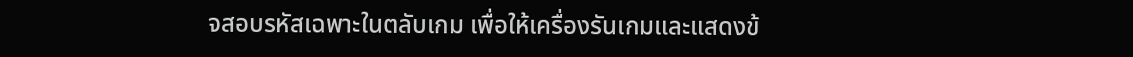จสอบรหัสเฉพาะในตลับเกม เพื่อให้เครื่องรันเกมและแสดงข้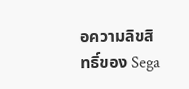อความลิขสิทธิ์ของ Sega